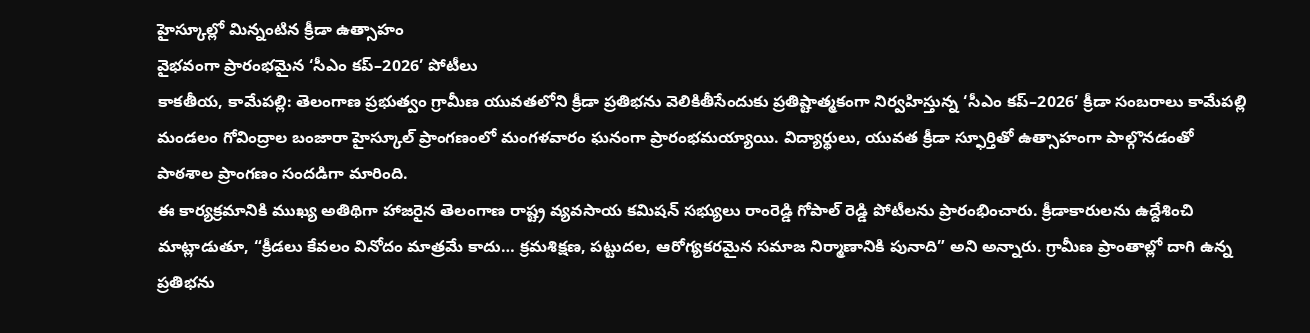హైస్కూల్లో మిన్నంటిన క్రీడా ఉత్సాహం
వైభవంగా ప్రారంభమైన ‘సీఎం కప్–2026’ పోటీలు
కాకతీయ, కామేపల్లి: తెలంగాణ ప్రభుత్వం గ్రామీణ యువతలోని క్రీడా ప్రతిభను వెలికితీసేందుకు ప్రతిష్టాత్మకంగా నిర్వహిస్తున్న ‘సీఎం కప్–2026’ క్రీడా సంబరాలు కామేపల్లి మండలం గోవింద్రాల బంజారా హైస్కూల్ ప్రాంగణంలో మంగళవారం ఘనంగా ప్రారంభమయ్యాయి. విద్యార్థులు, యువత క్రీడా స్ఫూర్తితో ఉత్సాహంగా పాల్గొనడంతో పాఠశాల ప్రాంగణం సందడిగా మారింది.
ఈ కార్యక్రమానికి ముఖ్య అతిథిగా హాజరైన తెలంగాణ రాష్ట్ర వ్యవసాయ కమిషన్ సభ్యులు రాంరెడ్డి గోపాల్ రెడ్డి పోటీలను ప్రారంభించారు. క్రీడాకారులను ఉద్దేశించి మాట్లాడుతూ, “క్రీడలు కేవలం వినోదం మాత్రమే కాదు… క్రమశిక్షణ, పట్టుదల, ఆరోగ్యకరమైన సమాజ నిర్మాణానికి పునాది” అని అన్నారు. గ్రామీణ ప్రాంతాల్లో దాగి ఉన్న ప్రతిభను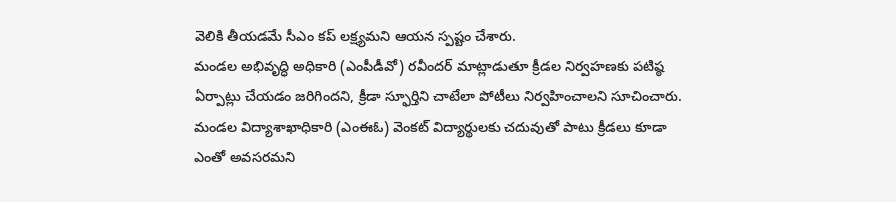వెలికి తీయడమే సీఎం కప్ లక్ష్యమని ఆయన స్పష్టం చేశారు.
మండల అభివృద్ధి అధికారి (ఎంపీడీవో) రవీందర్ మాట్లాడుతూ క్రీడల నిర్వహణకు పటిష్ఠ ఏర్పాట్లు చేయడం జరిగిందని, క్రీడా స్ఫూర్తిని చాటేలా పోటీలు నిర్వహించాలని సూచించారు. మండల విద్యాశాఖాధికారి (ఎంఈఓ) వెంకట్ విద్యార్థులకు చదువుతో పాటు క్రీడలు కూడా ఎంతో అవసరమని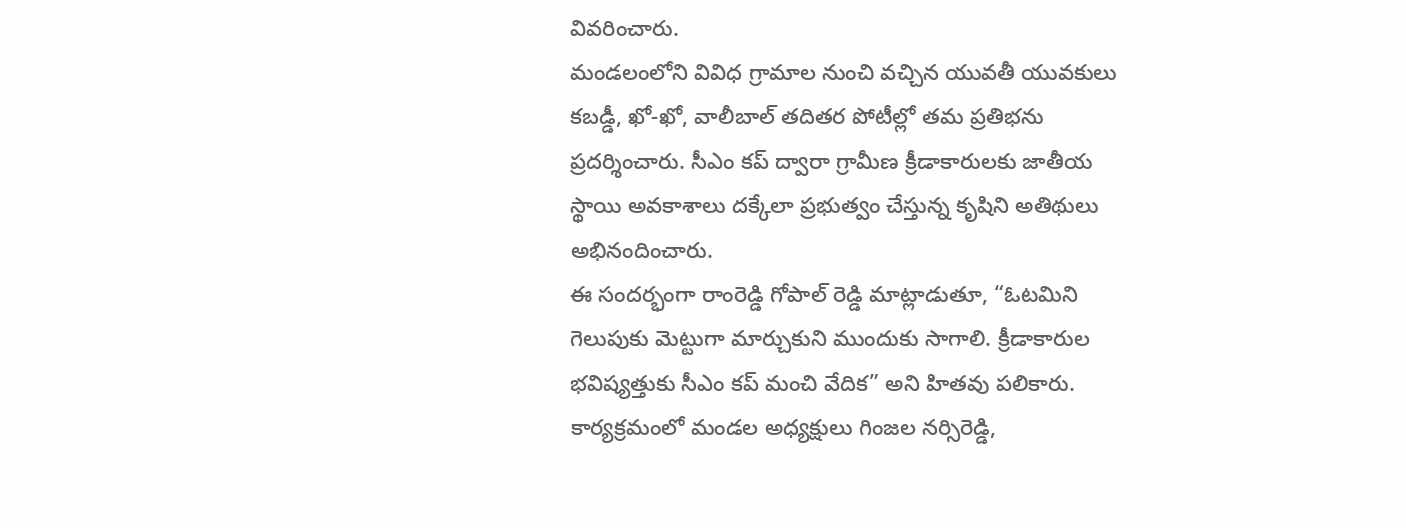వివరించారు.
మండలంలోని వివిధ గ్రామాల నుంచి వచ్చిన యువతీ యువకులు కబడ్డీ, ఖో-ఖో, వాలీబాల్ తదితర పోటీల్లో తమ ప్రతిభను ప్రదర్శించారు. సీఎం కప్ ద్వారా గ్రామీణ క్రీడాకారులకు జాతీయ స్థాయి అవకాశాలు దక్కేలా ప్రభుత్వం చేస్తున్న కృషిని అతిథులు అభినందించారు.
ఈ సందర్భంగా రాంరెడ్డి గోపాల్ రెడ్డి మాట్లాడుతూ, “ఓటమిని గెలుపుకు మెట్టుగా మార్చుకుని ముందుకు సాగాలి. క్రీడాకారుల భవిష్యత్తుకు సీఎం కప్ మంచి వేదిక” అని హితవు పలికారు.
కార్యక్రమంలో మండల అధ్యక్షులు గింజల నర్సిరెడ్డి,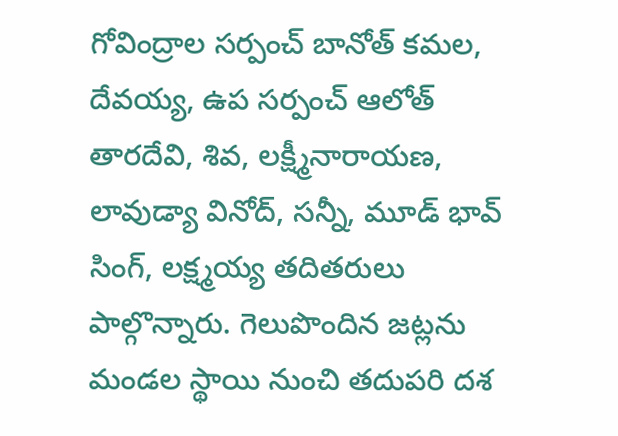గోవింద్రాల సర్పంచ్ బానోత్ కమల, దేవయ్య, ఉప సర్పంచ్ ఆలోత్ తారదేవి, శివ, లక్ష్మీనారాయణ, లావుడ్యా వినోద్, సన్నీ, మూడ్ భావ్ సింగ్, లక్ష్మయ్య తదితరులు పాల్గొన్నారు. గెలుపొందిన జట్లను మండల స్థాయి నుంచి తదుపరి దశ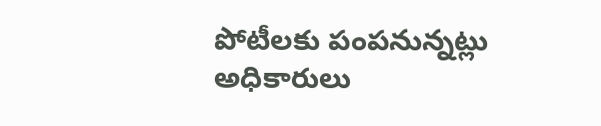పోటీలకు పంపనున్నట్లు అధికారులు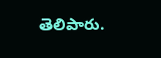తెలిపారు.